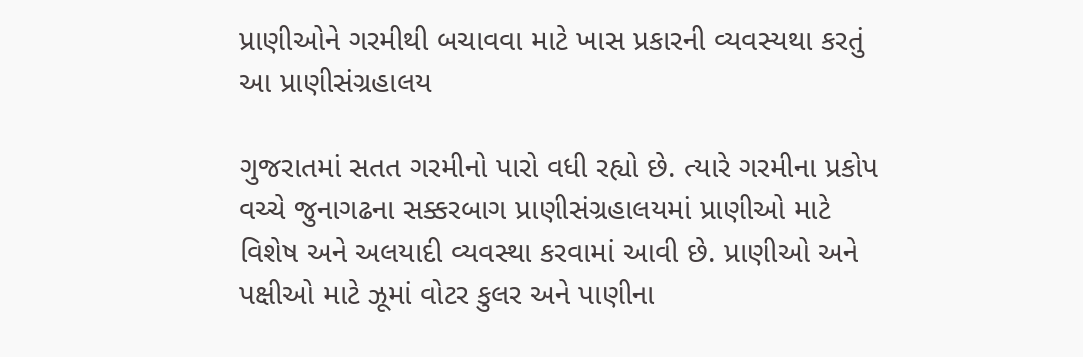પ્રાણીઓને ગરમીથી બચાવવા માટે ખાસ પ્રકારની વ્યવસ્યથા કરતું આ પ્રાણીસંગ્રહાલય

ગુજરાતમાં સતત ગરમીનો પારો વધી રહ્યો છે. ત્યારે ગરમીના પ્રકોપ વચ્ચે જુનાગઢના સક્કરબાગ પ્રાણીસંગ્રહાલયમાં પ્રાણીઓ માટે વિશેષ અને અલયાદી વ્યવસ્થા કરવામાં આવી છે. પ્રાણીઓ અને પક્ષીઓ માટે ઝૂમાં વોટર કુલર અને પાણીના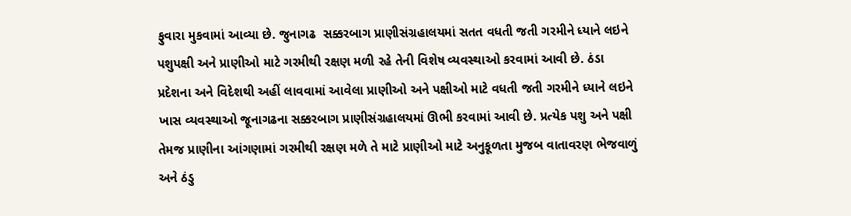ફુવારા મુકવામાં આવ્યા છે. જુનાગઢ  સક્કરબાગ પ્રાણીસંગ્રહાલયમાં સતત વધતી જતી ગરમીને ધ્યાને લઇને પશુપક્ષી અને પ્રાણીઓ માટે ગરમીથી રક્ષણ મળી રહે તેની વિશેષ વ્યવસ્થાઓ કરવામાં આવી છે. ઠંડા પ્રદેશના અને વિદેશથી અહીં લાવવામાં આવેલા પ્રાણીઓ અને પક્ષીઓ માટે વધતી જતી ગરમીને ધ્યાને લઇને ખાસ વ્યવસ્થાઓ જૂનાગઢના સક્કરબાગ પ્રાણીસંગ્રહાલયમાં ઊભી કરવામાં આવી છે. પ્રત્યેક પશુ અને પક્ષી તેમજ પ્રાણીના આંગણામાં ગરમીથી રક્ષણ મળે તે માટે પ્રાણીઓ માટે અનુકૂળતા મુજબ વાતાવરણ ભેજવાળું અને ઠંડુ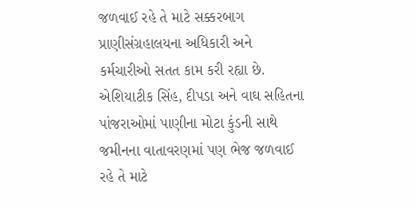જળવાઈ રહે તે માટે સક્કરબાગ પ્રાણીસંગ્રહાલયના અધિકારી અને કર્મચારીઓ સતત કામ કરી રહ્યા છે. એશિયાટીક સિંહ, દીપડા અને વાઘ સહિતના પાંજરાઓમાં પાણીના મોટા કુંડની સાથે જમીનના વાતાવરણમાં પણ ભેજ જળવાઈ રહે તે માટે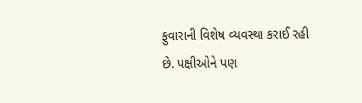ફુવારાની વિશેષ વ્યવસ્થા કરાઈ રહી છે. પક્ષીઓને પણ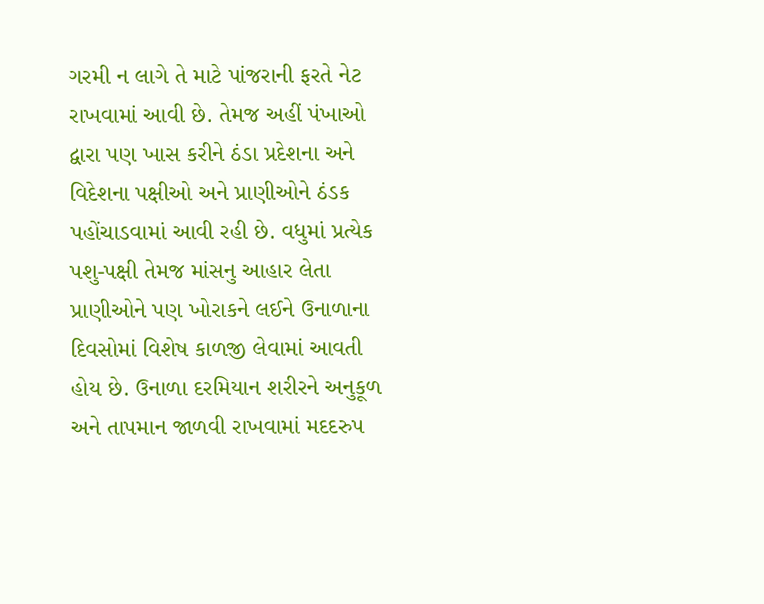ગરમી ન લાગે તે માટે પાંજરાની ફરતે નેટ રાખવામાં આવી છે. તેમજ અહીં પંખાઓ દ્વારા પણ ખાસ કરીને ઠંડા પ્રદેશના અને વિદેશના પક્ષીઓ અને પ્રાણીઓને ઠંડક પહોંચાડવામાં આવી રહી છે. વધુમાં પ્રત્યેક પશુ-પક્ષી તેમજ માંસનુ આહાર લેતા પ્રાણીઓને પણ ખોરાકને લઈને ઉનાળાના દિવસોમાં વિશેષ કાળજી લેવામાં આવતી હોય છે. ઉનાળા દરમિયાન શરીરને અનુકૂળ અને તાપમાન જાળવી રાખવામાં મદદરુપ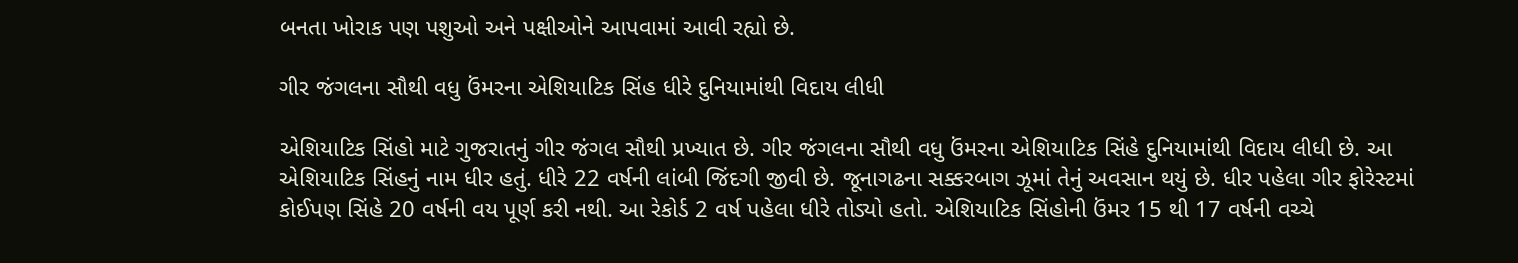બનતા ખોરાક પણ પશુઓ અને પક્ષીઓને આપવામાં આવી રહ્યો છે.

ગીર જંગલના સૌથી વધુ ઉંમરના એશિયાટિક સિંહ ધીરે દુનિયામાંથી વિદાય લીધી

એશિયાટિક સિંહો માટે ગુજરાતનું ગીર જંગલ સૌથી પ્રખ્યાત છે. ગીર જંગલના સૌથી વધુ ઉંમરના એશિયાટિક સિંહે દુનિયામાંથી વિદાય લીધી છે. આ એશિયાટિક સિંહનું નામ ધીર હતું. ધીરે 22 વર્ષની લાંબી જિંદગી જીવી છે. જૂનાગઢના સક્કરબાગ ઝૂમાં તેનું અવસાન થયું છે. ધીર પહેલા ગીર ફોરેસ્ટમાં કોઈપણ સિંહે 20 વર્ષની વય પૂર્ણ કરી નથી. આ રેકોર્ડ 2 વર્ષ પહેલા ધીરે તોડ્યો હતો. એશિયાટિક સિંહોની ઉંમર 15 થી 17 વર્ષની વચ્ચે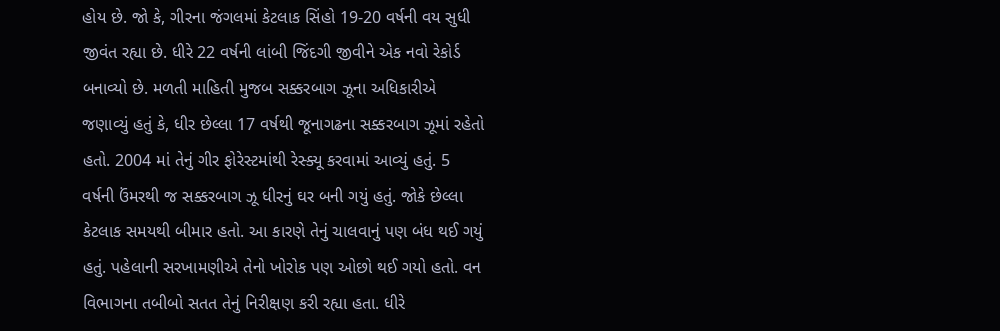હોય છે. જો કે, ગીરના જંગલમાં કેટલાક સિંહો 19-20 વર્ષની વય સુધી જીવંત રહ્યા છે. ધીરે 22 વર્ષની લાંબી જિંદગી જીવીને એક નવો રેકોર્ડ બનાવ્યો છે. મળતી માહિતી મુજબ સક્કરબાગ ઝૂના અધિકારીએ જણાવ્યું હતું કે, ધીર છેલ્લા 17 વર્ષથી જૂનાગઢના સક્કરબાગ ઝૂમાં રહેતો હતો. 2004 માં તેનું ગીર ફોરેસ્ટમાંથી રેસ્ક્યૂ કરવામાં આવ્યું હતું. 5 વર્ષની ઉંમરથી જ સક્કરબાગ ઝૂ ધીરનું ઘર બની ગયું હતું. જોકે છેલ્લા કેટલાક સમયથી બીમાર હતો. આ કારણે તેનું ચાલવાનું પણ બંધ થઈ ગયું હતું. પહેલાની સરખામણીએ તેનો ખોરોક પણ ઓછો થઈ ગયો હતો. વન વિભાગના તબીબો સતત તેનું નિરીક્ષણ કરી રહ્યા હતા. ધીરે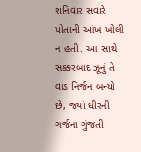શનિવાર સવારે પોતાની આંખ ખોલી ન હતી. આ સાથે સક્કરબાદ ઝૂનું તે વાડ નિર્જન બન્યો છે, જ્યાં ધીરની ગર્જના ગુંજતી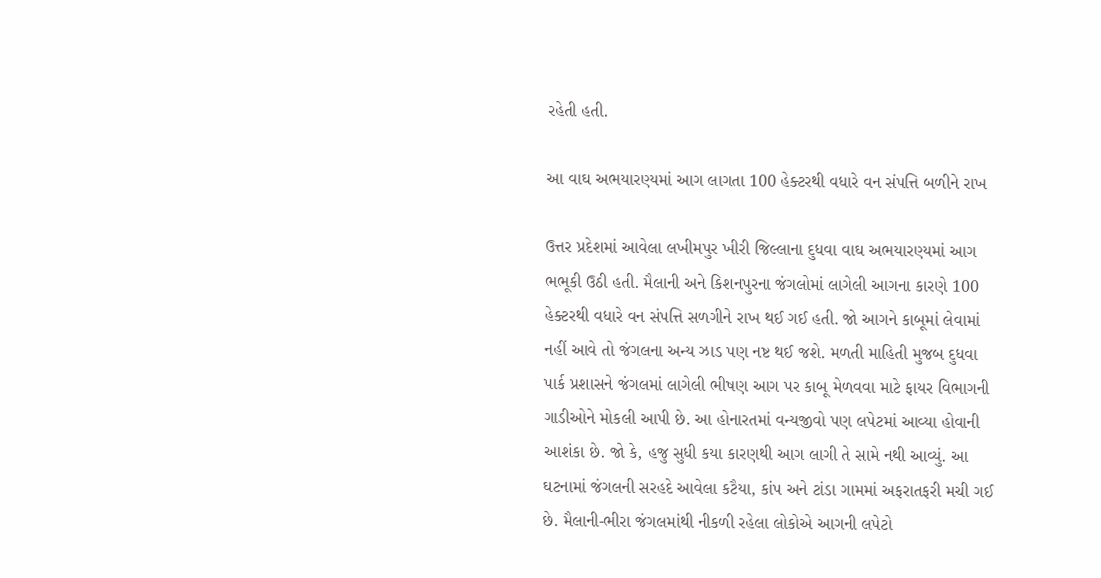રહેતી હતી.

આ વાઘ અભયારણ્યમાં આગ લાગતા 100 હેક્ટરથી વધારે વન સંપત્તિ બળીને રાખ

ઉત્તર પ્રદેશમાં આવેલા લખીમપુર ખીરી જિલ્લાના દુધવા વાઘ અભયારણ્યમાં આગ ભભૂકી ઉઠી હતી. મૈલાની અને કિશનપુરના જંગલોમાં લાગેલી આગના કારણે 100 હેક્ટરથી વધારે વન સંપત્તિ સળગીને રાખ થઈ ગઈ હતી. જો આગને કાબૂમાં લેવામાં નહીં આવે તો જંગલના અન્ય ઝાડ પણ નષ્ટ થઈ જશે. મળતી માહિતી મુજબ દુધવા પાર્ક પ્રશાસને જંગલમાં લાગેલી ભીષણ આગ પર કાબૂ મેળવવા માટે ફાયર વિભાગની ગાડીઓને મોકલી આપી છે. આ હોનારતમાં વન્યજીવો પણ લપેટમાં આવ્યા હોવાની આશંકા છે. જો કે, હજુ સુધી કયા કારણથી આગ લાગી તે સામે નથી આવ્યું. આ ઘટનામાં જંગલની સરહદે આવેલા કટૈયા, કાંપ અને ટાંડા ગામમાં અફરાતફરી મચી ગઈ છે. મૈલાની-ભીરા જંગલમાંથી નીકળી રહેલા લોકોએ આગની લપેટો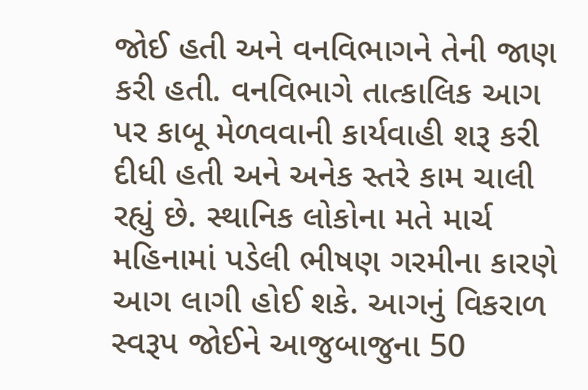જોઈ હતી અને વનવિભાગને તેની જાણ કરી હતી. વનવિભાગે તાત્કાલિક આગ પર કાબૂ મેળવવાની કાર્યવાહી શરૂ કરી દીધી હતી અને અનેક સ્તરે કામ ચાલી રહ્યું છે. સ્થાનિક લોકોના મતે માર્ચ મહિનામાં પડેલી ભીષણ ગરમીના કારણે આગ લાગી હોઈ શકે. આગનું વિકરાળ સ્વરૂપ જોઈને આજુબાજુના 50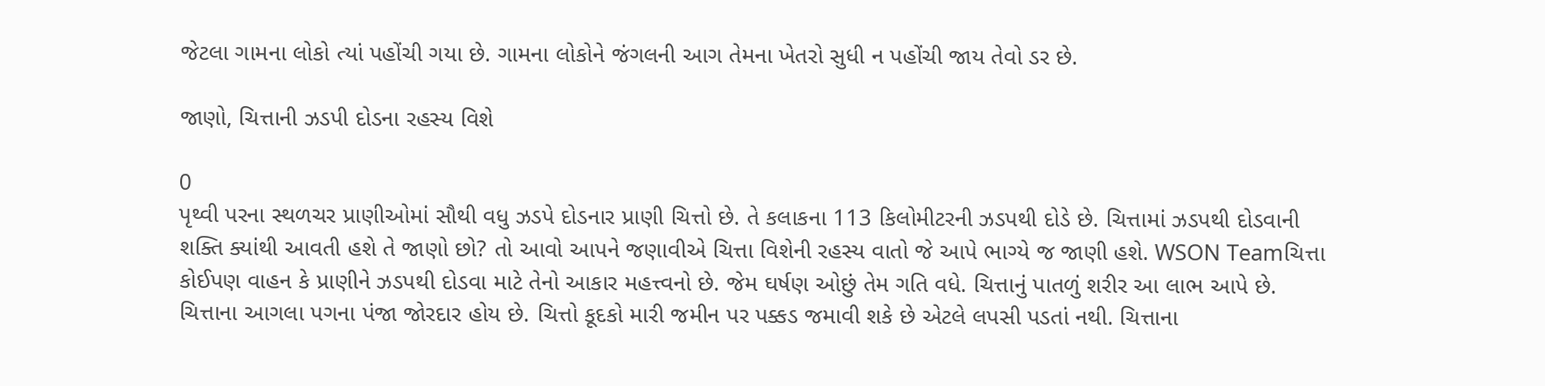જેટલા ગામના લોકો ત્યાં પહોંચી ગયા છે. ગામના લોકોને જંગલની આગ તેમના ખેતરો સુધી ન પહોંચી જાય તેવો ડર છે.

જાણો, ચિત્તાની ઝડપી દોડના રહસ્ય વિશે

0
પૃથ્વી પરના સ્થળચર પ્રાણીઓમાં સૌથી વધુ ઝડપે દોડનાર પ્રાણી ચિત્તો છે. તે કલાકના 113 કિલોમીટરની ઝડપથી દોડે છે. ચિત્તામાં ઝડપથી દોડવાની શક્તિ ક્યાંથી આવતી હશે તે જાણો છો? તો આવો આપને જણાવીએ ચિત્તા વિશેની રહસ્ય વાતો જે આપે ભાગ્યે જ જાણી હશે. WSON Teamચિત્તા કોઈપણ વાહન કે પ્રાણીને ઝડપથી દોડવા માટે તેનો આકાર મહત્ત્વનો છે. જેમ ઘર્ષણ ઓછું તેમ ગતિ વધે. ચિત્તાનું પાતળું શરીર આ લાભ આપે છે. ચિત્તાના આગલા પગના પંજા જોરદાર હોય છે. ચિત્તો કૂદકો મારી જમીન પર પક્કડ જમાવી શકે છે એટલે લપસી પડતાં નથી. ચિત્તાના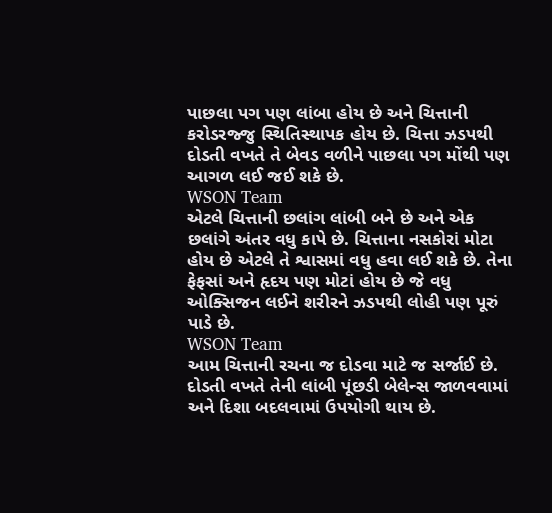પાછલા પગ પણ લાંબા હોય છે અને ચિત્તાની કરોડરજ્જુ સ્થિતિસ્થાપક હોય છે. ચિત્તા ઝડપથી દોડતી વખતે તે બેવડ વળીને પાછલા પગ મોંથી પણ આગળ લઈ જઈ શકે છે.
WSON Team
એટલે ચિત્તાની છલાંગ લાંબી બને છે અને એક છલાંગે અંતર વધુ કાપે છે. ચિત્તાના નસકોરાં મોટા હોય છે એટલે તે શ્વાસમાં વધુ હવા લઈ શકે છે. તેના ફેફસાં અને હૃદય પણ મોટાં હોય છે જે વધુ ઓક્સિજન લઈને શરીરને ઝડપથી લોહી પણ પૂરું પાડે છે.
WSON Team
આમ ચિત્તાની રચના જ દોડવા માટે જ સર્જાઈ છે. દોડતી વખતે તેની લાંબી પૂંછડી બેલેન્સ જાળવવામાં અને દિશા બદલવામાં ઉપયોગી થાય છે.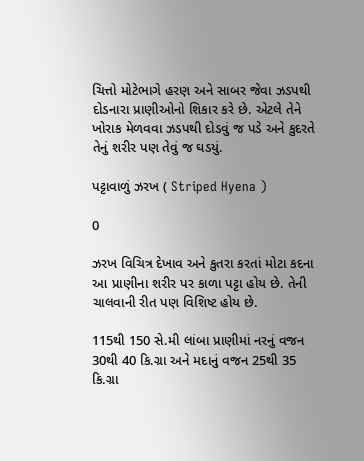ચિત્તો મોટેભાગે હરણ અને સાબર જેવા ઝડપથી દોડનારા પ્રાણીઓનો શિકાર કરે છે. એટલે તેને ખોરાક મેળવવા ઝડપથી દોડવું જ પડે અને કુદરતે તેનું શરીર પણ તેવું જ ઘડયું.

પટ્ટાવાળું ઝરખ ( Striped Hyena )

0

ઝરખ વિચિત્ર દેખાવ અને કુતરા કરતાં મોટા કદના આ પ્રાણીના શરીર પર કાળા પટ્ટા હોય છે. તેની ચાલવાની રીત પણ વિશિષ્ટ હોય છે.

115થી 150 સે.મી લાંબા પ્રાણીમાં નરનું વજન 30થી 40 કિ.ગ્રા અને મદાનું વજન 25થી 35 કિ.ગ્રા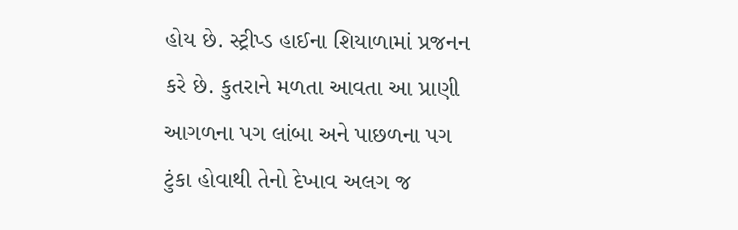હોય છે. સ્ટ્રીપ્ડ હાઈના શિયાળામાં પ્રજનન કરે છે. કુતરાને મળતા આવતા આ પ્રાણી આગળના પગ લાંબા અને પાછળના પગ ટુંકા હોવાથી તેનો દેખાવ અલગ જ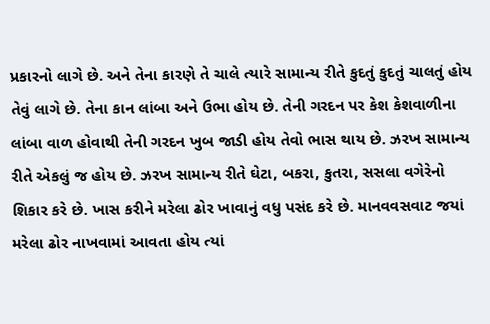પ્રકારનો લાગે છે. અને તેના કારણે તે ચાલે ત્યારે સામાન્ય રીતે કુદતું કુદતું ચાલતું હોય તેવું લાગે છે. તેના કાન લાંબા અને ઉભા હોય છે. તેની ગરદન પર કેશ કેશવાળીના લાંબા વાળ હોવાથી તેની ગરદન ખુબ જાડી હોય તેવો ભાસ થાય છે. ઝરખ સામાન્ય રીતે એકલું જ હોય છે. ઝરખ સામાન્ય રીતે ઘેટા, બકરા, કુતરા, સસલા વગેરેનો શિકાર કરે છે. ખાસ કરીને મરેલા ઢોર ખાવાનું વધુ પસંદ કરે છે. માનવવસવાટ જયાં મરેલા ઢોર નાખવામાં આવતા હોય ત્યાં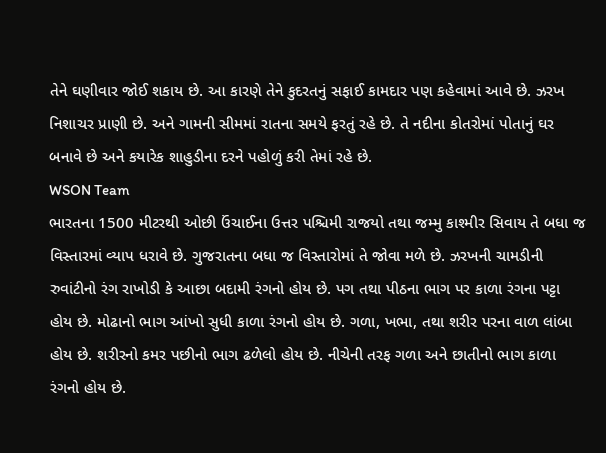તેને ઘણીવાર જોઈ શકાય છે. આ કારણે તેને કુદરતનું સફાઈ કામદાર પણ કહેવામાં આવે છે. ઝરખ નિશાચર પ્રાણી છે. અને ગામની સીમમાં રાતના સમયે ફરતું રહે છે. તે નદીના કોતરોમાં પોતાનું ઘર બનાવે છે અને કયારેક શાહુડીના દરને પહોળું કરી તેમાં રહે છે.
WSON Team
ભારતના 1500 મીટરથી ઓછી ઉંચાઈના ઉત્તર પશ્ચિમી રાજયો તથા જમ્મુ કાશ્મીર સિવાય તે બધા જ વિસ્તારમાં વ્યાપ ધરાવે છે. ગુજરાતના બધા જ વિસ્તારોમાં તે જોવા મળે છે. ઝરખની ચામડીની રુવાંટીનો રંગ રાખોડી કે આછા બદામી રંગનો હોય છે. પગ તથા પીઠના ભાગ પર કાળા રંગના પટ્ટા હોય છે. મોઢાનો ભાગ આંખો સુધી કાળા રંગનો હોય છે. ગળા, ખભા, તથા શરીર પરના વાળ લાંબા હોય છે. શરીરનો કમર પછીનો ભાગ ઢળેલો હોય છે. નીચેની તરફ ગળા અને છાતીનો ભાગ કાળા રંગનો હોય છે.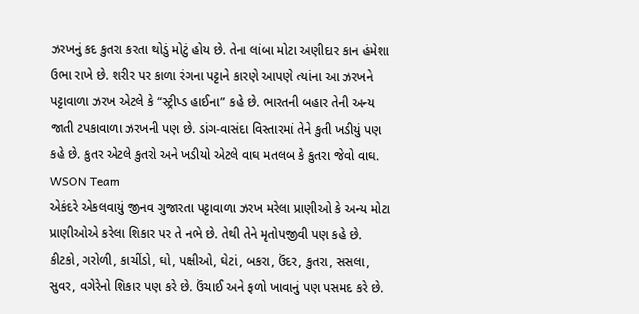ઝરખનું કદ કુતરા કરતા થોડું મોટું હોય છે. તેના લાંબા મોટા અણીદાર કાન હંમેશા ઉભા રાખે છે. શરીર પર કાળા રંગના પટ્ટાને કારણે આપણે ત્યાંના આ ઝરખને પટ્ટાવાળા ઝરખ એટલે કે “સ્ટ્રીપ્ડ હાઈના” કહે છે. ભારતની બહાર તેની અન્ય જાતી ટપકાવાળા ઝરખની પણ છે. ડાંગ-વાસંદા વિસ્તારમાં તેને કુતી ખડીયું પણ કહે છે. કુતર એટલે કુતરો અને ખડીયો એટલે વાઘ મતલબ કે કુતરા જેવો વાઘ.
WSON Team
એકંદરે એકલવાયું જીનવ ગુજારતા પટ્ટાવાળા ઝરખ મરેલા પ્રાણીઓ કે અન્ય મોટા પ્રાણીઓએ કરેલા શિકાર પર તે નભે છે. તેથી તેને મૃતોપજીવી પણ કહે છે. કીટકો, ગરોળી, કાચીંડો, ઘો, પક્ષીઓ, ઘેટાં, બકરા, ઉંદર, કુતરા, સસલા, સુવર, વગેરેનો શિકાર પણ કરે છે. ઉંચાઈ અને ફળો ખાવાનું પણ પસમદ કરે છે.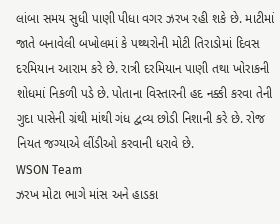લાંબા સમય સુધી પાણી પીધા વગર ઝરખ રહી શકે છે. માટીમાં જાતે બનાવેલી બખોલમાં કે પથ્થરોની મોટી તિરાડોમાં દિવસ દરમિયાન આરામ કરે છે. રાત્રી દરમિયાન પાણી તથા ખોરાકની શોધમાં નિકળી પડે છે. પોતાના વિસ્તારની હદ નક્કી કરવા તેની ગુદા પાસેની ગ્રંથી માંથી ગંધ દ્વવ્ય છોડી નિશાની કરે છે. રોજ નિયત જગ્યાએ લીંડીઓ કરવાની ધરાવે છે.
WSON Team
ઝરખ મોટા ભાગે માંસ અને હાડકા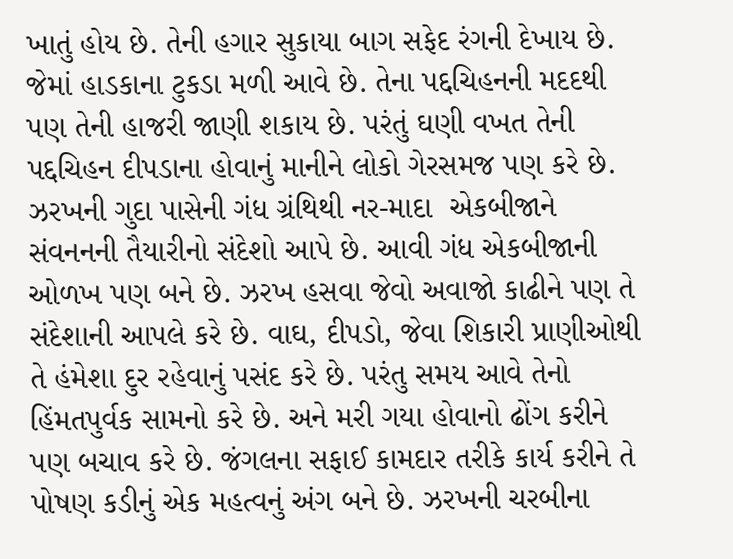ખાતું હોય છે. તેની હગાર સુકાયા બાગ સફેદ રંગની દેખાય છે. જેમાં હાડકાના ટુકડા મળી આવે છે. તેના પદ્દચિહનની મદદથી પણ તેની હાજરી જાણી શકાય છે. પરંતું ઘણી વખત તેની પદ્દચિહન દીપડાના હોવાનું માનીને લોકો ગેરસમજ પણ કરે છે. ઝરખની ગુદા પાસેની ગંધ ગ્રંથિથી નર-માદા  એકબીજાને સંવનનની તૈયારીનો સંદેશો આપે છે. આવી ગંધ એકબીજાની ઓળખ પણ બને છે. ઝરખ હસવા જેવો અવાજો કાઢીને પણ તે સંદેશાની આપલે કરે છે. વાઘ, દીપડો, જેવા શિકારી પ્રાણીઓથી તે હંમેશા દુર રહેવાનું પસંદ કરે છે. પરંતુ સમય આવે તેનો હિંમતપુર્વક સામનો કરે છે. અને મરી ગયા હોવાનો ઢોંગ કરીને પણ બચાવ કરે છે. જંગલના સફાઈ કામદાર તરીકે કાર્ય કરીને તે પોષણ કડીનું એક મહત્વનું અંગ બને છે. ઝરખની ચરબીના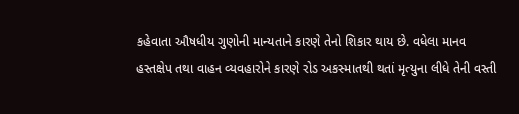કહેવાતા ઔષધીય ગુણોની માન્યતાને કારણે તેનો શિકાર થાય છે. વધેલા માનવ હસ્તક્ષેપ તથા વાહન વ્યવહારોને કારણે રોડ અકસ્માતથી થતાં મૃત્યુના લીધે તેની વસ્તી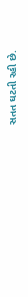સતત ઘટતી રહી છે.